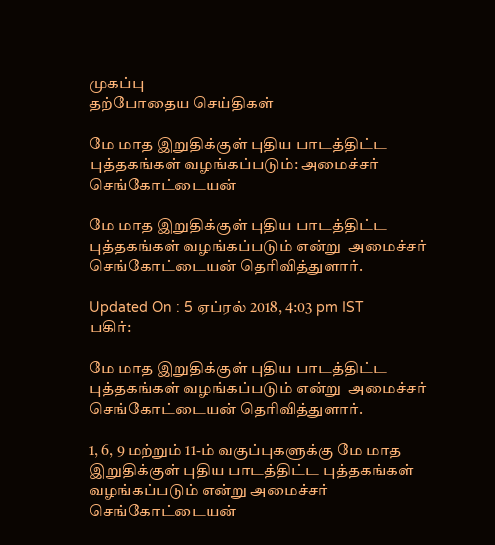முகப்பு
தற்போதைய செய்திகள்

மே மாத இறுதிக்குள் புதிய பாடத்திட்ட புத்தகங்கள் வழங்கப்படும்: அமைச்சர் செங்கோட்டையன்

மே மாத இறுதிக்குள் புதிய பாடத்திட்ட புத்தகங்கள் வழங்கப்படும் என்று  அமைச்சர் செங்கோட்டையன் தெரிவித்துளார்.

Updated On : 5 ஏப்ரல் 2018, 4:03 pm IST
பகிர்:

மே மாத இறுதிக்குள் புதிய பாடத்திட்ட புத்தகங்கள் வழங்கப்படும் என்று  அமைச்சர் செங்கோட்டையன் தெரிவித்துளார்.

1, 6, 9 மற்றும் 11-ம் வகுப்புகளுக்கு மே மாத இறுதிக்குள் புதிய பாடத்திட்ட புத்தகங்கள் வழங்கப்படும் என்று அமைச்சர் செங்கோட்டையன்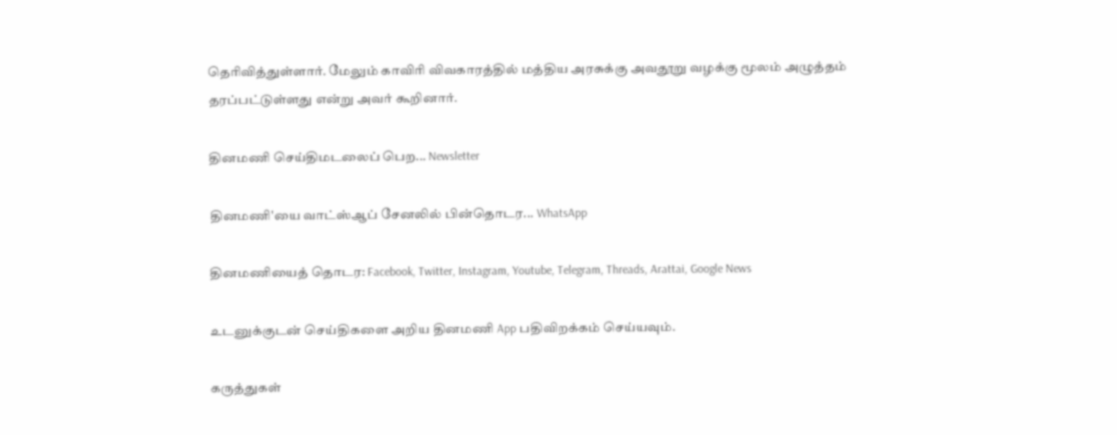தெரிவித்துள்ளார். மேலும் காவிரி விவகாரத்தில் மத்திய அரசுக்கு அவதூறு வழக்கு மூலம் அழுத்தம் தரப்பட்டுள்ளது என்று அவர் கூறினார்.

தினமணி செய்திமடலைப் பெற... Newsletter

தினமணி'யை வாட்ஸ்ஆப் சேனலில் பின்தொடர... WhatsApp

தினமணியைத் தொடர: Facebook, Twitter, Instagram, Youtube, Telegram, Threads, Arattai, Google News

உடனுக்குடன் செய்திகளை அறிய தினமணி App பதிவிறக்கம் செய்யவும்.

கருத்துகள்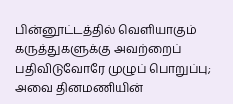பின்னூட்டத்தில் வெளியாகும் கருத்துகளுக்கு அவற்றைப் பதிவிடுவோரே முழுப் பொறுப்பு; அவை தினமணியின்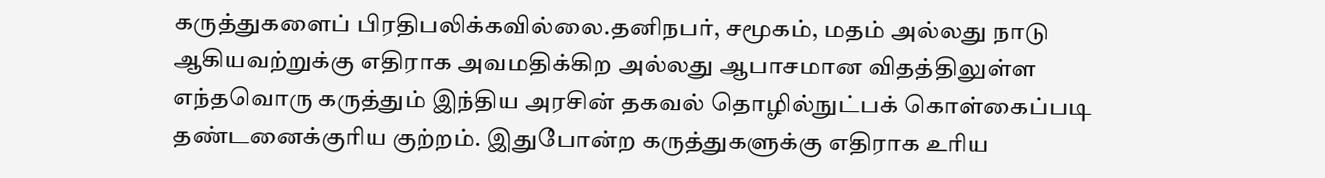கருத்துகளைப் பிரதிபலிக்கவில்லை.தனிநபர், சமூகம், மதம் அல்லது நாடு ஆகியவற்றுக்கு எதிராக அவமதிக்கிற அல்லது ஆபாசமான விதத்திலுள்ள எந்தவொரு கருத்தும் இந்திய அரசின் தகவல் தொழில்நுட்பக் கொள்கைப்படி தண்டனைக்குரிய குற்றம். இதுபோன்ற கருத்துகளுக்கு எதிராக உரிய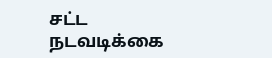சட்ட நடவடிக்கை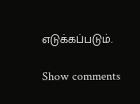எடுக்கப்படும்.

Show comments